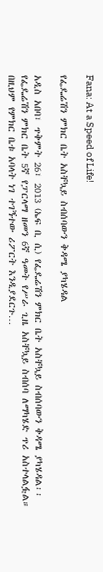Fana: At a Speed of Life!

የፌዴሬሽን ምክር ቤት አስቸኳይ ስብሰባውን ቅዳሜ ያካሄዳል

አዲስ አበባ፣ ጥቅምት 26፣ 2013 (ኤፍ ቢ ሲ) የፌዴሬሽን ምክር ቤት አስቸኳይ ስብሰባውን ቅዳሜ ያካሄዳል፡፡ የፌዴሬሽን ምክር ቤት 5ኛ የፓርላማ ዘመን 6ኛ ዓመት የሥራ ጊዜ አስቸኳይ ስብሰባ ለማካሄድ ጥሪ አስተላልፏል። በዚህም የምክር ቤቱ አባላት ነገ ተገኝተው ሪፖርት እንዲያደርጉ…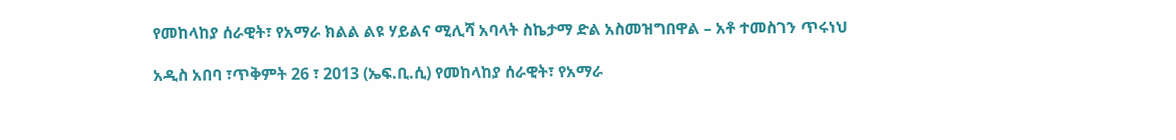የመከላከያ ሰራዊት፣ የአማራ ክልል ልዩ ሃይልና ሚሊሻ አባላት ስኬታማ ድል አስመዝግበዋል – አቶ ተመስገን ጥሩነህ

አዲስ አበባ ፣ጥቅምት 26 ፣ 2013 (ኤፍ.ቢ.ሲ) የመከላከያ ሰራዊት፣ የአማራ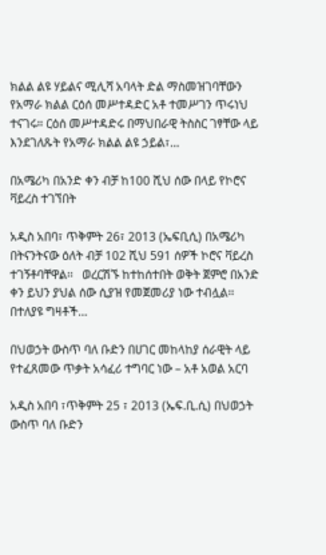ክልል ልዩ ሃይልና ሚሊሻ አባላት ድል ማስመዝገባቸውን የአማራ ክልል ርዕሰ መሥተዳድር አቶ ተመሥገን ጥሩነህ ተናገሩ። ርዕሰ መሥተዳድሩ በማህበራዊ ትስስር ገፃቸው ላይ እንደገለጹት የአማራ ክልል ልዩ ኃይል፣…

በአሜሪካ በአንድ ቀን ብቻ ከ100 ሺህ ሰው በላይ የኮሮና ቫይረስ ተገኘበት

አዲስ አበባ፣ ጥቅምት 26፣ 2013 (ኤፍቢሲ) በአሜሪካ በትናንትናው ዕለት ብቻ 102 ሺህ 591 ሰዎች ኮሮና ቫይረስ ተገኝቶባቸዋል፡፡   ወረርሽኙ ከተከሰተበት ወቅት ጀምሮ በአንድ ቀን ይህን ያህል ሰው ሲያዝ የመጀመሪያ ነው ተብሏል፡፡   በተለያዩ ግዛቶች…

በህወኃት ውስጥ ባለ ቡድን በሀገር መከላከያ ሰራዊት ላይ የተፈጸመው ጥቃት አሳፈሪ ተግባር ነው – አቶ አወል አርባ

አዲስ አበባ ፣ጥቅምት 25 ፣ 2013 (ኤፍ.ቢ.ሲ) በህወኃት ውስጥ ባለ ቡድን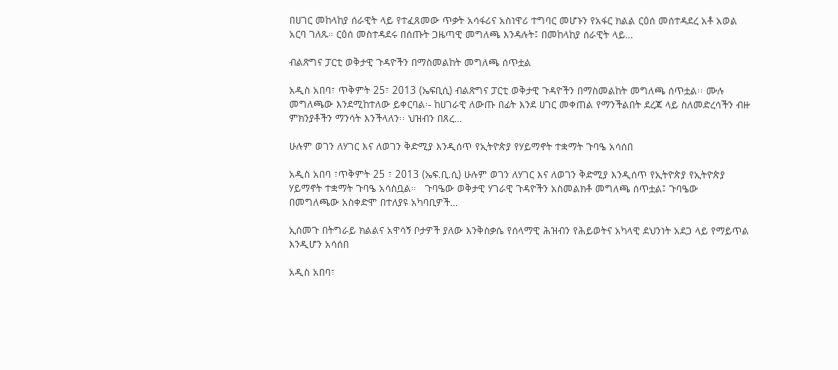በሀገር መከላከያ ሰራዊት ላይ የተፈጸመው ጥቃት አሳፋሪና አስነዋሪ ተግባር መሆኑን የአፋር ክልል ርዕሰ መሰተዳደረ አቶ አወል አርባ ገለጹ። ርዕሰ መስተዳደሩ በሰጡት ጋዜጣዊ መግለጫ እንዳሉት፤ በመከላከያ ሰራዊት ላይ…

ብልጽግና ፓርቲ ወቅታዊ ጉዳዮችን በማስመልከት መግለጫ ሰጥቷል

አዲስ አበባ፣ ጥቅምት 25፣ 2013 (ኤፍቢሲ) ብልጽግና ፓርቲ ወቅታዊ ጉዳዮችን በማስመልከት መግለጫ ሰጥቷል፡፡ ሙሉ መግለጫው እንደሚከተለው ይቀርባል፡- ከሀገራዊ ለውጡ በፊት እንደ ሀገር መቀጠል የማንችልበት ደረጃ ላይ ስለመድረሳችን ብዙ ምክንያቶችን ማንሳት እንችላለን፡፡ ህዝብን በጸረ…

ሁሉም ወገን ለሃገር እና ለወገን ቅድሚያ እንዲሰጥ የኢትዮጵያ የሃይማኖት ተቋማት ጉባዔ አሳሰበ

አዲስ አበባ ፣ጥቅምት 25 ፣ 2013 (ኤፍ.ቢ.ሲ) ሁሉም ወገን ለሃገር እና ለወገን ቅድሚያ እንዲሰጥ የኢትዮጵያ የኢትዮጵያ ሃይማኖት ተቋማት ጉባዔ አሳስቧል።   ጉባዔው ወቅታዊ ሃገራዊ ጉዳዮችን አስመልክቶ መግለጫ ሰጥቷል፤ ጉባዔው በመግለጫው አስቀድሞ በተለያዩ አካባቢዎች…

ኢሰመጉ በትግራይ ክልልና አዋሳኝ ቦታዎች ያለው እንቅስቃሴ የሰላማዊ ሕዝብን የሕይወትና አካላዊ ደህንነት አደጋ ላይ የማይጥል እንዲሆን አሳሰበ

አዲስ አበባ፣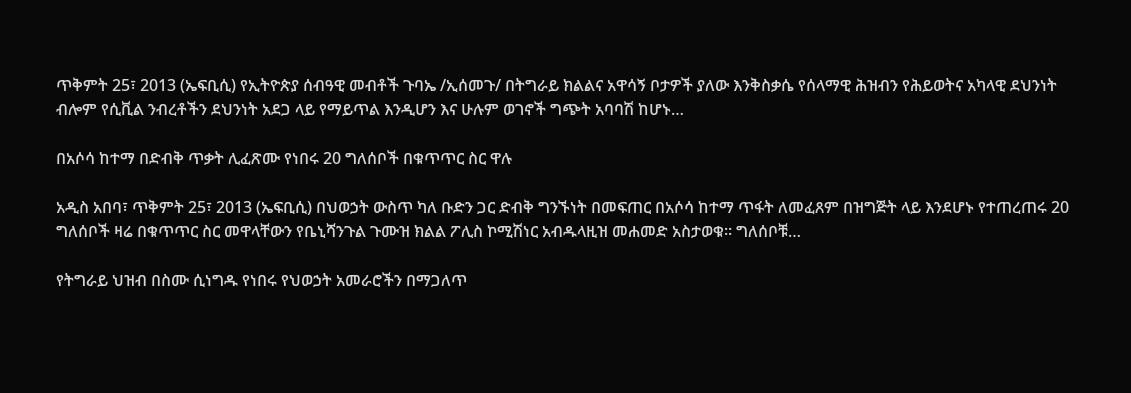ጥቅምት 25፣ 2013 (ኤፍቢሲ) የኢትዮጵያ ሰብዓዊ መብቶች ጉባኤ /ኢሰመጉ/ በትግራይ ክልልና አዋሳኝ ቦታዎች ያለው እንቅስቃሴ የሰላማዊ ሕዝብን የሕይወትና አካላዊ ደህንነት ብሎም የሲቪል ንብረቶችን ደህንነት አደጋ ላይ የማይጥል እንዲሆን እና ሁሉም ወገኖች ግጭት አባባሽ ከሆኑ…

በአሶሳ ከተማ በድብቅ ጥቃት ሊፈጽሙ የነበሩ 20 ግለሰቦች በቁጥጥር ስር ዋሉ

አዲስ አበባ፣ ጥቅምት 25፣ 2013 (ኤፍቢሲ) በህወኃት ውስጥ ካለ ቡድን ጋር ድብቅ ግንኙነት በመፍጠር በአሶሳ ከተማ ጥፋት ለመፈጸም በዝግጅት ላይ እንደሆኑ የተጠረጠሩ 20 ግለሰቦች ዛሬ በቁጥጥር ስር መዋላቸውን የቤኒሻንጉል ጉሙዝ ክልል ፖሊስ ኮሚሽነር አብዱላዚዝ መሐመድ አስታወቁ። ግለሰቦቹ…

የትግራይ ህዝብ በስሙ ሲነግዱ የነበሩ የህወኃት አመራሮችን በማጋለጥ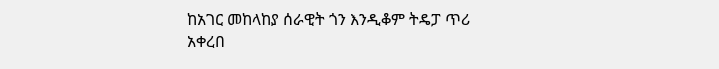ከአገር መከላከያ ሰራዊት ጎን እንዲቆም ትዴፓ ጥሪ አቀረበ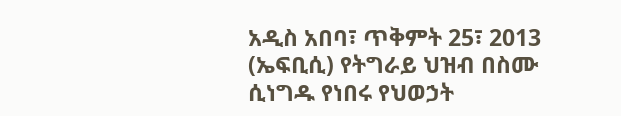አዲስ አበባ፣ ጥቅምት 25፣ 2013 (ኤፍቢሲ) የትግራይ ህዝብ በስሙ ሲነግዱ የነበሩ የህወኃት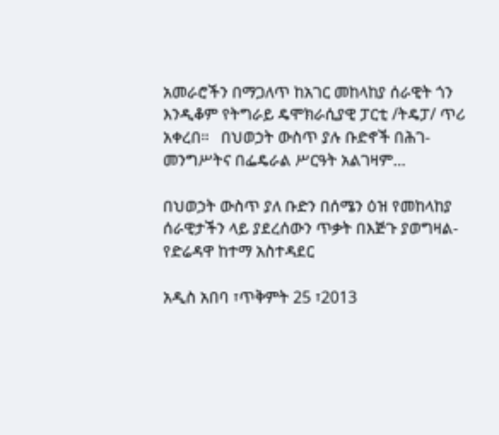አመራሮችን በማጋለጥ ከአገር መከላከያ ሰራዊት ጎን እንዲቆም የትግራይ ዴሞክራሲያዊ ፓርቲ /ትዴፓ/ ጥሪ አቀረበ።   በህወኃት ውስጥ ያሉ ቡድኖች በሕገ-መንግሥትና በፌዴራል ሥርዓት አልገዛም…

በህወኃት ውስጥ ያለ ቡድን በሰሜን ዕዝ የመከላከያ ሰራዊታችን ላይ ያደረሰውን ጥቃት በእጅጉ ያወግዛል-የድሬዳዋ ከተማ አስተዳደር

አዲስ አበባ ፣ጥቅምት 25 ፣2013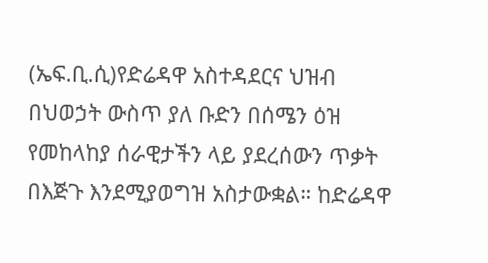(ኤፍ.ቢ.ሲ)የድሬዳዋ አስተዳደርና ህዝብ በህወኃት ውስጥ ያለ ቡድን በሰሜን ዕዝ የመከላከያ ሰራዊታችን ላይ ያደረሰውን ጥቃት በእጅጉ እንደሚያወግዝ አስታውቋል። ከድሬዳዋ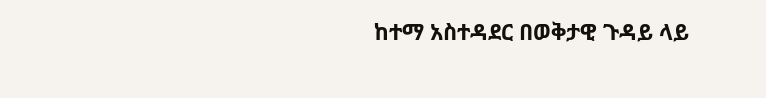ከተማ አስተዳደር በወቅታዊ ጉዳይ ላይ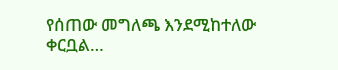የሰጠው መግለጫ እንደሚከተለው ቀርቧል…